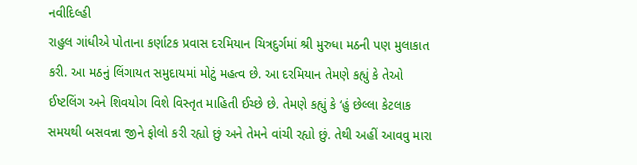નવીદિલ્હી
રાહુલ ગાંધીએ પોતાના કર્ણાટક પ્રવાસ દરમિયાન ચિત્રદુર્ગમાં શ્રી મુરુધા મઠની પણ મુલાકાત કરી. આ મઠનું લિંગાયત સમુદાયમાં મોટું મહત્વ છે. આ દરમિયાન તેમણે કહ્યું કે તેઓ ઈષ્ટલિંગ અને શિવયોગ વિશે વિસ્તૃત માહિતી ઈચ્છે છે. તેમણે કહ્યું કે ‘હું છેલ્લા કેટલાક સમયથી બસવન્ના જીને ફોલો કરી રહ્યો છું અને તેમને વાંચી રહ્યો છું. તેથી અહીં આવવુ મારા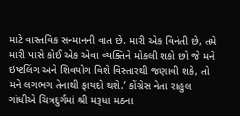માટે વાસ્તવિક સન્માનની વાત છે. મારી એક વિનંતી છે, તમે મારી પાસે કોઈ એક એવા વ્યક્તિને મોકલી શકો છો જે મને ઇષ્ટલિંગ અને શિવયોગ વિશે વિસ્તારથી જણાવી શકે, તો મને લગભગ તેનાથી ફાયદો થશે.’ કોંગ્રેસ નેતા રાહુલ ગાંધીએ ચિત્રદુર્ગમાં શ્રી મરૂધા મઠના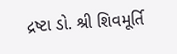દ્રષ્ટા ડો. શ્રી શિવમૂર્તિ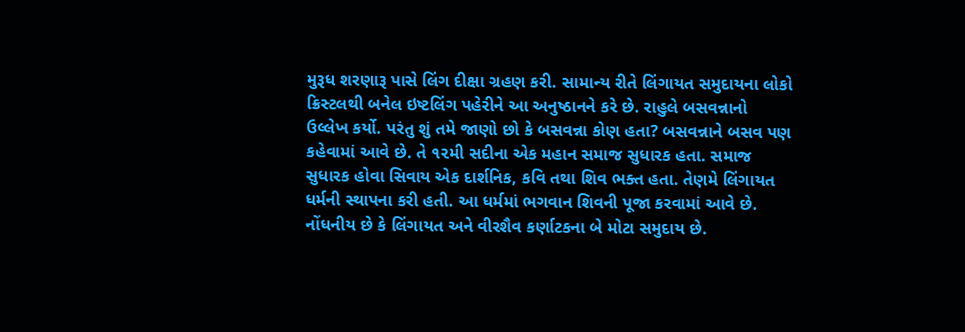મુરૂધ શરણારૂ પાસે લિંગ દીક્ષા ગ્રહણ કરી. સામાન્ય રીતે લિંગાયત સમુદાયના લોકો ક્રિસ્ટલથી બનેલ ઇષ્ટલિંગ પહેરીને આ અનુષ્ઠાનને કરે છે. રાહુલે બસવન્નાનો ઉલ્લેખ કર્યો. પરંતુ શું તમે જાણો છો કે બસવન્ના કોણ હતા? બસવન્નાને બસવ પણ કહેવામાં આવે છે. તે ૧૨મી સદીના એક મહાન સમાજ સુધારક હતા. સમાજ સુધારક હોવા સિવાય એક દાર્શનિક, કવિ તથા શિવ ભક્ત હતા. તેણમે લિંગાયત ધર્મની સ્થાપના કરી હતી. આ ધર્મમાં ભગવાન શિવની પૂજા કરવામાં આવે છે. નોંધનીય છે કે લિંગાયત અને વીરશૈવ કર્ણાટકના બે મોટા સમુદાય છે.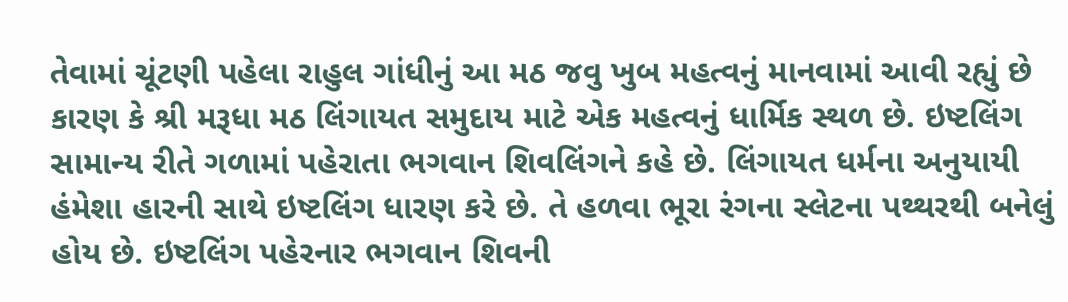તેવામાં ચૂંટણી પહેલા રાહુલ ગાંધીનું આ મઠ જવુ ખુબ મહત્વનું માનવામાં આવી રહ્યું છે કારણ કે શ્રી મરૂધા મઠ લિંગાયત સમુદાય માટે એક મહત્વનું ધાર્મિક સ્થળ છે. ઇષ્ટલિંગ સામાન્ય રીતે ગળામાં પહેરાતા ભગવાન શિવલિંગને કહે છે. લિંગાયત ધર્મના અનુયાયી હંમેશા હારની સાથે ઇષ્ટલિંગ ધારણ કરે છે. તે હળવા ભૂરા રંગના સ્લેટના પથ્થરથી બનેલું હોય છે. ઇષ્ટલિંગ પહેરનાર ભગવાન શિવની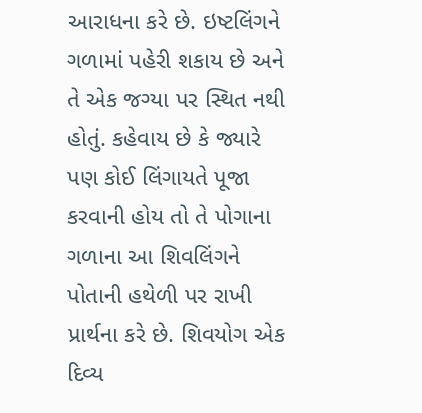આરાધના કરે છે. ઇષ્ટલિંગને ગળામાં પહેરી શકાય છે અને તે એક જગ્યા પર સ્થિત નથી હોતું. કહેવાય છે કે જ્યારે પણ કોઈ લિંગાયતે પૂજા કરવાની હોય તો તે પોગાના ગળાના આ શિવલિંગને પોતાની હથેળી પર રાખી પ્રાર્થના કરે છે. શિવયોગ એક દિવ્ય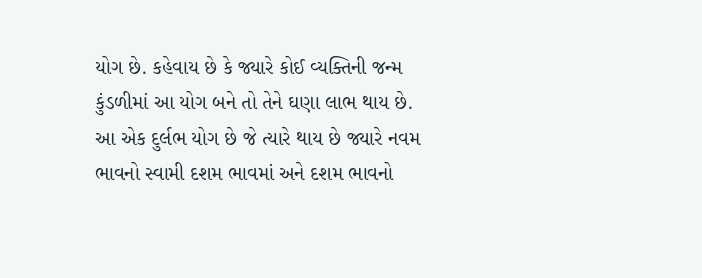યોગ છે. કહેવાય છે કે જ્યારે કોઈ વ્યક્તિની જન્મ કુંડળીમાં આ યોગ બને તો તેને ઘણા લાભ થાય છે. આ એક દુર્લભ યોગ છે જે ત્યારે થાય છે જ્યારે નવમ ભાવનો સ્વામી દશમ ભાવમાં અને દશમ ભાવનો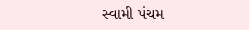સ્વામી પંચમ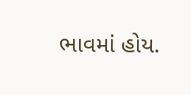ભાવમાં હોય.